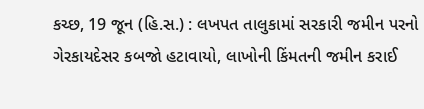કચ્છ, 19 જૂન (હિ.સ.) : લખપત તાલુકામાં સરકારી જમીન પરનો ગેરકાયદેસર કબજો હટાવાયો, લાખોની કિંમતની જમીન કરાઈ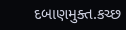દબાણમુક્ત.કચ્છ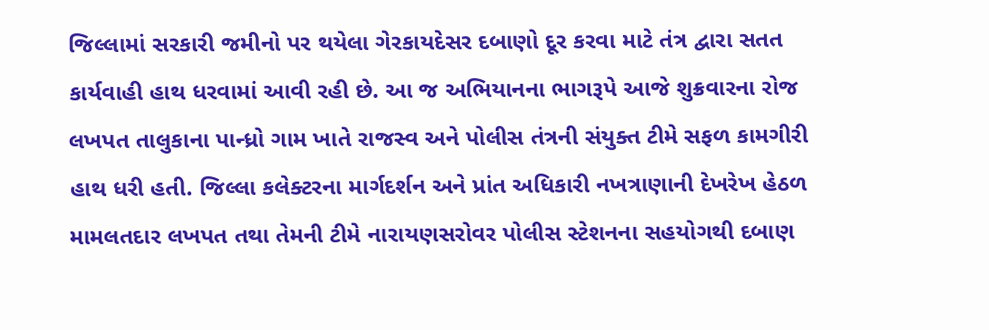જિલ્લામાં સરકારી જમીનો પર થયેલા ગેરકાયદેસર દબાણો દૂર કરવા માટે તંત્ર દ્વારા સતત કાર્યવાહી હાથ ધરવામાં આવી રહી છે. આ જ અભિયાનના ભાગરૂપે આજે શુક્રવારના રોજ લખપત તાલુકાના પાન્ધ્રો ગામ ખાતે રાજસ્વ અને પોલીસ તંત્રની સંયુક્ત ટીમે સફળ કામગીરી હાથ ધરી હતી. જિલ્લા કલેક્ટરના માર્ગદર્શન અને પ્રાંત અધિકારી નખત્રાણાની દેખરેખ હેઠળ મામલતદાર લખપત તથા તેમની ટીમે નારાયણસરોવર પોલીસ સ્ટેશનના સહયોગથી દબાણ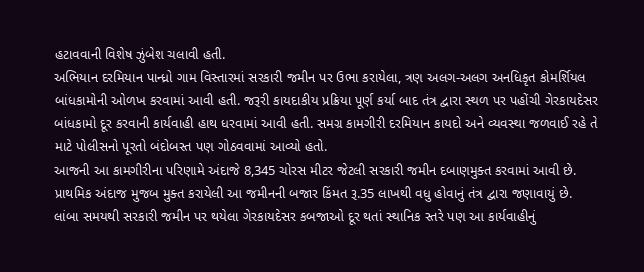હટાવવાની વિશેષ ઝુંબેશ ચલાવી હતી.
અભિયાન દરમિયાન પાન્ધ્રો ગામ વિસ્તારમાં સરકારી જમીન પર ઉભા કરાયેલા, ત્રણ અલગ-અલગ અનધિકૃત કોમર્શિયલ બાંધકામોની ઓળખ કરવામાં આવી હતી. જરૂરી કાયદાકીય પ્રક્રિયા પૂર્ણ કર્યા બાદ તંત્ર દ્વારા સ્થળ પર પહોંચી ગેરકાયદેસર બાંધકામો દૂર કરવાની કાર્યવાહી હાથ ધરવામાં આવી હતી. સમગ્ર કામગીરી દરમિયાન કાયદો અને વ્યવસ્થા જળવાઈ રહે તે માટે પોલીસનો પૂરતો બંદોબસ્ત પણ ગોઠવવામાં આવ્યો હતો.
આજની આ કામગીરીના પરિણામે અંદાજે 8,345 ચોરસ મીટર જેટલી સરકારી જમીન દબાણમુક્ત કરવામાં આવી છે. પ્રાથમિક અંદાજ મુજબ મુક્ત કરાયેલી આ જમીનની બજાર કિંમત રૂ.35 લાખથી વધુ હોવાનું તંત્ર દ્વારા જણાવાયું છે. લાંબા સમયથી સરકારી જમીન પર થયેલા ગેરકાયદેસર કબજાઓ દૂર થતાં સ્થાનિક સ્તરે પણ આ કાર્યવાહીનું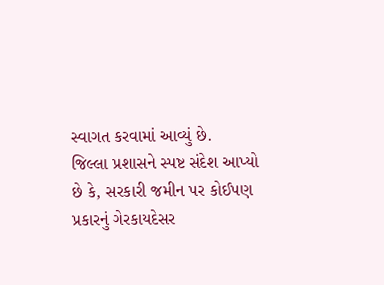સ્વાગત કરવામાં આવ્યું છે.
જિલ્લા પ્રશાસને સ્પષ્ટ સંદેશ આપ્યો છે કે, સરકારી જમીન પર કોઈપણ પ્રકારનું ગેરકાયદેસર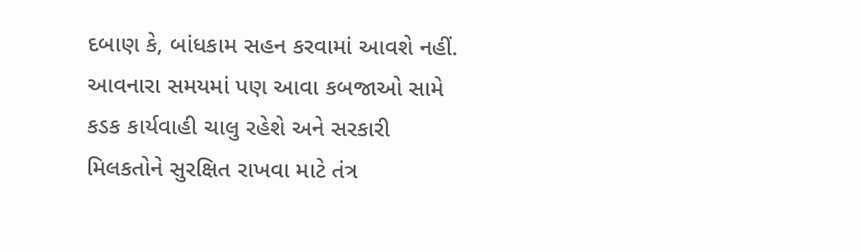દબાણ કે, બાંધકામ સહન કરવામાં આવશે નહીં. આવનારા સમયમાં પણ આવા કબજાઓ સામે કડક કાર્યવાહી ચાલુ રહેશે અને સરકારી મિલકતોને સુરક્ષિત રાખવા માટે તંત્ર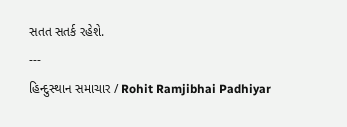સતત સતર્ક રહેશે.
---
હિન્દુસ્થાન સમાચાર / Rohit Ramjibhai Padhiyar